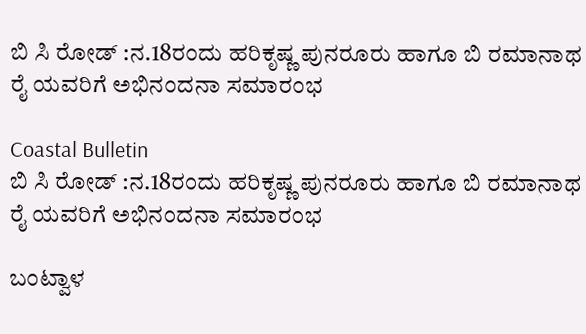ಬಿ ಸಿ ರೋಡ್ :ನ.18ರಂದು ಹರಿಕೃಷ್ಣ ಪುನರೂರು ಹಾಗೂ ಬಿ ರಮಾನಾಥ ರೈ ಯವರಿಗೆ ಅಭಿನಂದನಾ ಸಮಾರಂಭ

Coastal Bulletin
ಬಿ ಸಿ ರೋಡ್ :ನ.18ರಂದು ಹರಿಕೃಷ್ಣ ಪುನರೂರು ಹಾಗೂ ಬಿ ರಮಾನಾಥ ರೈ ಯವರಿಗೆ ಅಭಿನಂದನಾ ಸಮಾರಂಭ

ಬಂಟ್ವಾಳ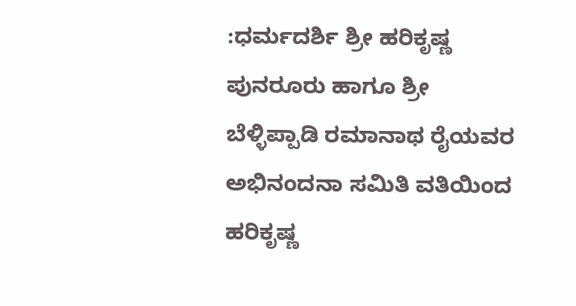:ಧರ್ಮದರ್ಶಿ ಶ್ರೀ ಹರಿಕೃಷ್ಣ ಪುನರೂರು ಹಾಗೂ ಶ್ರೀ ಬೆಳ್ಳಿಪ್ಪಾಡಿ ರಮಾನಾಥ ರೈಯವರ ಅಭಿನಂದನಾ ಸಮಿತಿ ವತಿಯಿಂದ ಹರಿಕೃಷ್ಣ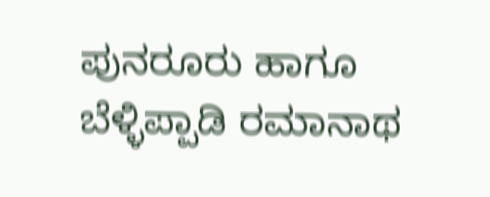ಪುನರೂರು ಹಾಗೂ ಬೆಳ್ಳಿಪ್ಪಾಡಿ ರಮಾನಾಥ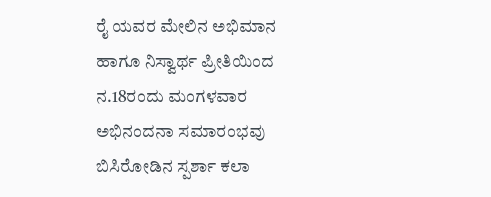ರೈ ಯವರ ಮೇಲಿನ ಅಭಿಮಾನ ಹಾಗೂ ನಿಸ್ವಾರ್ಥ ಪ್ರೀತಿಯಿಂದ ನ.18ರಂದು ಮಂಗಳವಾರ ಅಭಿನಂದನಾ ಸಮಾರಂಭವು ಬಿಸಿರೋಡಿನ ಸ್ಪರ್ಶಾ ಕಲಾ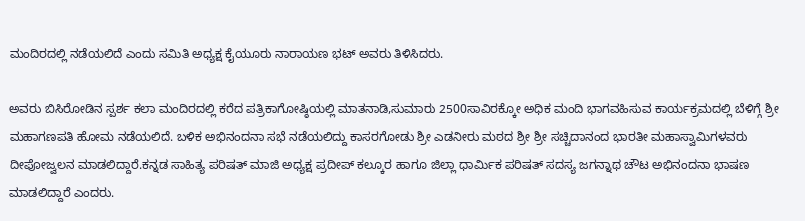ಮಂದಿರದಲ್ಲಿ ನಡೆಯಲಿದೆ ಎಂದು ಸಮಿತಿ ಅಧ್ಯಕ್ಷ ಕೈಯೂರು ನಾರಾಯಣ ಭಟ್ ಅವರು ತಿಳಿಸಿದರು.

ಅವರು ಬಿಸಿರೋಡಿನ ಸ್ಪರ್ಶ ಕಲಾ ಮಂದಿರದಲ್ಲಿ ಕರೆದ ಪತ್ರಿಕಾಗೋಷ್ಠಿಯಲ್ಲಿ ಮಾತನಾಡಿ,ಸುಮಾರು 2500ಸಾವಿರಕ್ಕೋ ಅಧಿಕ ಮಂದಿ ಭಾಗವಹಿಸುವ ಕಾರ್ಯಕ್ರಮದಲ್ಲಿ ಬೆಳಿಗ್ಗೆ ಶ್ರೀ ಮಹಾಗಣಪತಿ ಹೋಮ ನಡೆಯಲಿದೆ. ಬಳಿಕ ಅಭಿನಂದನಾ ಸಭೆ ನಡೆಯಲಿದ್ದು ಕಾಸರಗೋಡು ಶ್ರೀ ಎಡನೀರು ಮಠದ ಶ್ರೀ ಶ್ರೀ ಸಚ್ಚಿದಾನಂದ ಭಾರತೀ ಮಹಾಸ್ವಾಮಿಗಳವರು ದೀಪೋಜ್ವಲನ ಮಾಡಲಿದ್ದಾರೆ.ಕನ್ನಡ ಸಾಹಿತ್ಯ ಪರಿಷತ್ ಮಾಜಿ ಅಧ್ಯಕ್ಷ ಪ್ರದೀಪ್ ಕಲ್ಕೂರ ಹಾಗೂ ಜಿಲ್ಲಾ ಧಾರ್ಮಿಕ ಪರಿಷತ್ ಸದಸ್ಯ ಜಗನ್ನಾಥ ಚೌಟ ಅಭಿನಂದನಾ ಭಾಷಣ ಮಾಡಲಿದ್ದಾರೆ ಎಂದರು.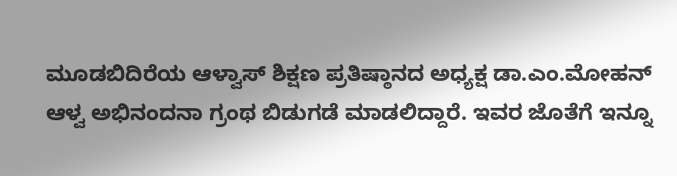ಮೂಡಬಿದಿರೆಯ ಆಳ್ವಾಸ್ ಶಿಕ್ಷಣ ಪ್ರತಿಷ್ಠಾನದ ಅಧ್ಯಕ್ಷ ಡಾ.ಎಂ.ಮೋಹನ್ ಆಳ್ವ ಅಭಿನಂದನಾ ಗ್ರಂಥ ಬಿಡುಗಡೆ ಮಾಡಲಿದ್ದಾರೆ. ಇವರ ಜೊತೆಗೆ ಇನ್ನೂ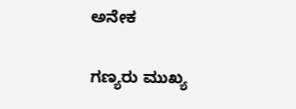ಅನೇಕ

ಗಣ್ಯರು ಮುಖ್ಯ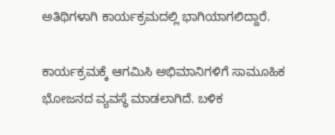ಅತಿಥಿಗಳಾಗಿ ಕಾರ್ಯಕ್ರಮದಲ್ಲಿ ಭಾಗಿಯಾಗಲಿದ್ದಾರೆ.

ಕಾರ್ಯಕ್ರಮಕ್ಕೆ ಆಗಮಿಸಿ ಅಭಿಮಾನಿಗಳಿಗೆ ಸಾಮೂಹಿಕ ಭೋಜನದ ವ್ಯವಸ್ಥೆ ಮಾಡಲಾಗಿದೆ. ಬಳಿಕ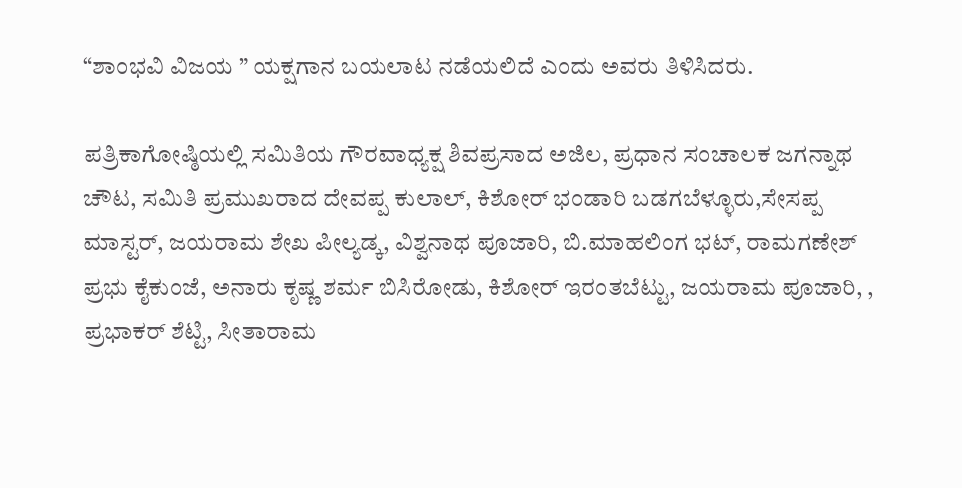“ಶಾಂಭವಿ ವಿಜಯ ” ಯಕ್ಷಗಾನ ಬಯಲಾಟ ನಡೆಯಲಿದೆ ಎಂದು ಅವರು ತಿಳಿಸಿದರು.

ಪತ್ರಿಕಾಗೋಷ್ಠಿಯಲ್ಲಿ ಸಮಿತಿಯ ಗೌರವಾಧ್ಯಕ್ಷ ಶಿವಪ್ರಸಾದ ಅಜಿಲ, ಪ್ರಧಾನ ಸಂಚಾಲಕ ಜಗನ್ನಾಥ ಚೌಟ, ಸಮಿತಿ ಪ್ರಮುಖರಾದ ದೇವಪ್ಪ ಕುಲಾಲ್, ಕಿಶೋರ್ ಭಂಡಾರಿ ಬಡಗಬೆಳ್ಳೂರು,ಸೇಸಪ್ಪ ಮಾಸ್ಟರ್, ಜಯರಾಮ ಶೇಖ ಪೀಲ್ಯಡ್ಕ, ವಿಶ್ವನಾಥ ಪೂಜಾರಿ, ಬಿ.ಮಾಹಲಿಂಗ ಭಟ್, ರಾಮಗಣೇಶ್ ಪ್ರಭು ಕೈಕುಂಜೆ, ಅನಾರು ಕೃಷ್ಣ ಶರ್ಮ ಬಿಸಿರೋಡು, ಕಿಶೋರ್ ಇರಂತಬೆಟ್ಟು, ಜಯರಾಮ ಪೂಜಾರಿ, , ಪ್ರಭಾಕರ್ ಶೆಟ್ಟಿ, ಸೀತಾರಾಮ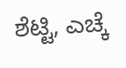ಶೆಟ್ಟಿ, ಎಚ್ಕೆ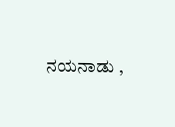ನಯನಾಡು ,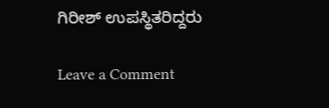ಗಿರೀಶ್ ಉಪಸ್ಥಿತರಿದ್ದರು

Leave a Comment